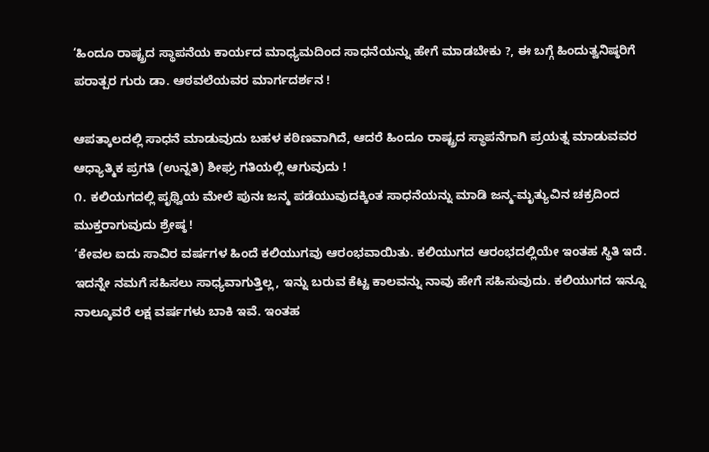‘ಹಿಂದೂ ರಾಷ್ಟ್ರದ ಸ್ಥಾಪನೆಯ ಕಾರ್ಯದ ಮಾಧ್ಯಮದಿಂದ ಸಾಧನೆಯನ್ನು ಹೇಗೆ ಮಾಡಬೇಕು ?, ಈ ಬಗ್ಗೆ ಹಿಂದುತ್ವನಿಷ್ಠರಿಗೆ ಪರಾತ್ಪರ ಗುರು ಡಾ. ಆಠವಲೆಯವರ ಮಾರ್ಗದರ್ಶನ !

ಆಪತ್ಕಾಲದಲ್ಲಿ ಸಾಧನೆ ಮಾಡುವುದು ಬಹಳ ಕಠಿಣವಾಗಿದೆ, ಆದರೆ ಹಿಂದೂ ರಾಷ್ಟ್ರದ ಸ್ಥಾಪನೆಗಾಗಿ ಪ್ರಯತ್ನ ಮಾಡುವವರ ಆಧ್ಯಾತ್ಮಿಕ ಪ್ರಗತಿ (ಉನ್ನತಿ) ಶೀಘ್ರ ಗತಿಯಲ್ಲಿ ಆಗುವುದು !
೧. ಕಲಿಯಗದಲ್ಲಿ ಪೃಥ್ವಿಯ ಮೇಲೆ ಪುನಃ ಜನ್ಮ ಪಡೆಯುವುದಕ್ಕಿಂತ ಸಾಧನೆಯನ್ನು ಮಾಡಿ ಜನ್ಮ-ಮೃತ್ಯುವಿನ ಚಕ್ರದಿಂದ ಮುಕ್ತರಾಗುವುದು ಶ್ರೇಷ್ಠ !
‘ಕೇವಲ ಐದು ಸಾವಿರ ವರ್ಷಗಳ ಹಿಂದೆ ಕಲಿಯುಗವು ಆರಂಭವಾಯಿತು. ಕಲಿಯುಗದ ಆರಂಭದಲ್ಲಿಯೇ ಇಂತಹ ಸ್ಥಿತಿ ಇದೆ. ಇದನ್ನೇ ನಮಗೆ ಸಹಿಸಲು ಸಾಧ್ಯವಾಗುತ್ತಿಲ್ಲ, ಇನ್ನು ಬರುವ ಕೆಟ್ಟ ಕಾಲವನ್ನು ನಾವು ಹೇಗೆ ಸಹಿಸುವುದು. ಕಲಿಯುಗದ ಇನ್ನೂ ನಾಲ್ಕೂವರೆ ಲಕ್ಷ ವರ್ಷಗಳು ಬಾಕಿ ಇವೆ. ಇಂತಹ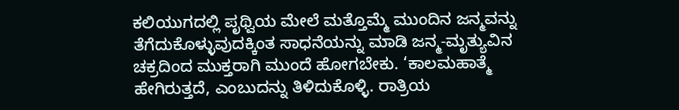ಕಲಿಯುಗದಲ್ಲಿ ಪೃಥ್ವಿಯ ಮೇಲೆ ಮತ್ತೊಮ್ಮೆ ಮುಂದಿನ ಜನ್ಮವನ್ನು ತೆಗೆದುಕೊಳ್ಳುವುದಕ್ಕಿಂತ ಸಾಧನೆಯನ್ನು ಮಾಡಿ ಜನ್ಮ-ಮೃತ್ಯುವಿನ ಚಕ್ರದಿಂದ ಮುಕ್ತರಾಗಿ ಮುಂದೆ ಹೋಗಬೇಕು. ‘ಕಾಲಮಹಾತ್ಮೆ ಹೇಗಿರುತ್ತದೆ, ಎಂಬುದನ್ನು ತಿಳಿದುಕೊಳ್ಳಿ. ರಾತ್ರಿಯ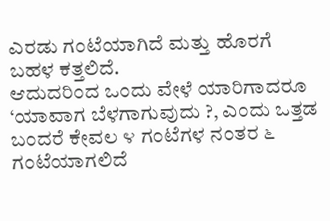ಎರಡು ಗಂಟೆಯಾಗಿದೆ ಮತ್ತು ಹೊರಗೆ ಬಹಳ ಕತ್ತಲಿದೆ.
ಆದುದರಿಂದ ಒಂದು ವೇಳೆ ಯಾರಿಗಾದರೂ ‘ಯಾವಾಗ ಬೆಳಗಾಗುವುದು ?, ಎಂದು ಒತ್ತಡ ಬಂದರೆ ಕೇವಲ ೪ ಗಂಟೆಗಳ ನಂತರ ೬ ಗಂಟೆಯಾಗಲಿದೆ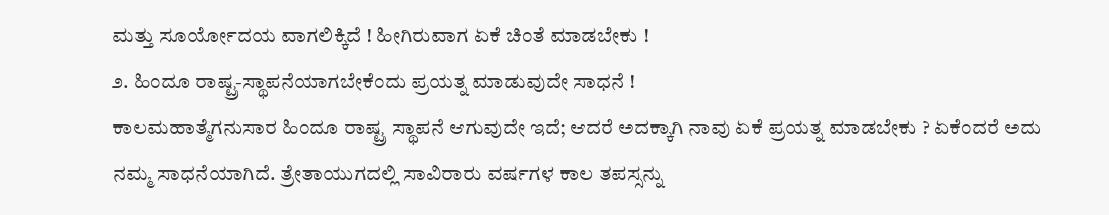ಮತ್ತು ಸೂರ್ಯೋದಯ ವಾಗಲಿಕ್ಕಿದೆ ! ಹೀಗಿರುವಾಗ ಏಕೆ ಚಿಂತೆ ಮಾಡಬೇಕು !
೨. ಹಿಂದೂ ರಾಷ್ಟ್ರ-ಸ್ಥಾಪನೆಯಾಗಬೇಕೆಂದು ಪ್ರಯತ್ನ ಮಾಡುವುದೇ ಸಾಧನೆ !
ಕಾಲಮಹಾತ್ಮೆಗನುಸಾರ ಹಿಂದೂ ರಾಷ್ಟ್ರ ಸ್ಥಾಪನೆ ಆಗುವುದೇ ಇದೆ; ಆದರೆ ಅದಕ್ಕಾಗಿ ನಾವು ಏಕೆ ಪ್ರಯತ್ನ ಮಾಡಬೇಕು ? ಏಕೆಂದರೆ ಅದು ನಮ್ಮ ಸಾಧನೆಯಾಗಿದೆ. ತ್ರೇತಾಯುಗದಲ್ಲಿ ಸಾವಿರಾರು ವರ್ಷಗಳ ಕಾಲ ತಪಸ್ಸನ್ನು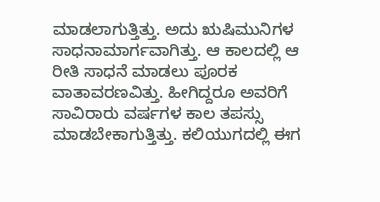ಮಾಡಲಾಗುತ್ತಿತ್ತು. ಅದು ಋಷಿಮುನಿಗಳ ಸಾಧನಾಮಾರ್ಗವಾಗಿತ್ತು. ಆ ಕಾಲದಲ್ಲಿ ಆ ರೀತಿ ಸಾಧನೆ ಮಾಡಲು ಪೂರಕ ವಾತಾವರಣವಿತ್ತು. ಹೀಗಿದ್ದರೂ ಅವರಿಗೆ ಸಾವಿರಾರು ವರ್ಷಗಳ ಕಾಲ ತಪಸ್ಸು ಮಾಡಬೇಕಾಗುತ್ತಿತ್ತು. ಕಲಿಯುಗದಲ್ಲಿ ಈಗ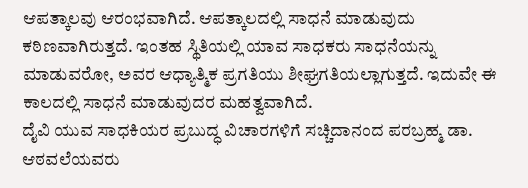ಆಪತ್ಕಾಲವು ಆರಂಭವಾಗಿದೆ. ಆಪತ್ಕಾಲದಲ್ಲಿ ಸಾಧನೆ ಮಾಡುವುದು ಕಠಿಣವಾಗಿರುತ್ತದೆ. ಇಂತಹ ಸ್ಥಿತಿಯಲ್ಲಿ ಯಾವ ಸಾಧಕರು ಸಾಧನೆಯನ್ನು ಮಾಡುವರೋ, ಅವರ ಆಧ್ಯಾತ್ಮಿಕ ಪ್ರಗತಿಯು ಶೀಘ್ರಗತಿಯಲ್ಲಾಗುತ್ತದೆ. ಇದುವೇ ಈ ಕಾಲದಲ್ಲಿ ಸಾಧನೆ ಮಾಡುವುದರ ಮಹತ್ವವಾಗಿದೆ.
ದೈವಿ ಯುವ ಸಾಧಕಿಯರ ಪ್ರಬುದ್ಧ ವಿಚಾರಗಳಿಗೆ ಸಚ್ಚಿದಾನಂದ ಪರಬ್ರಹ್ಮ ಡಾ. ಆಠವಲೆಯವರು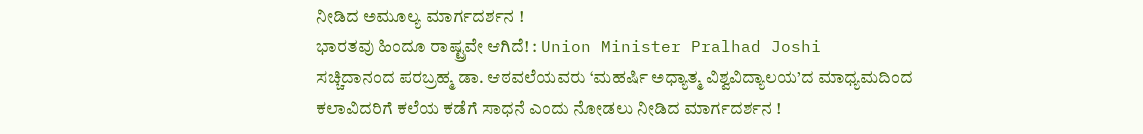ನೀಡಿದ ಅಮೂಲ್ಯ ಮಾರ್ಗದರ್ಶನ !
ಭಾರತವು ಹಿಂದೂ ರಾಷ್ಟ್ರವೇ ಆಗಿದೆ! : Union Minister Pralhad Joshi
ಸಚ್ಚಿದಾನಂದ ಪರಬ್ರಹ್ಮ ಡಾ. ಆಠವಲೆಯವರು ‘ಮಹರ್ಷಿ ಅಧ್ಯಾತ್ಮ ವಿಶ್ವವಿದ್ಯಾಲಯ’ದ ಮಾಧ್ಯಮದಿಂದ ಕಲಾವಿದರಿಗೆ ಕಲೆಯ ಕಡೆಗೆ ಸಾಧನೆ ಎಂದು ನೋಡಲು ನೀಡಿದ ಮಾರ್ಗದರ್ಶನ !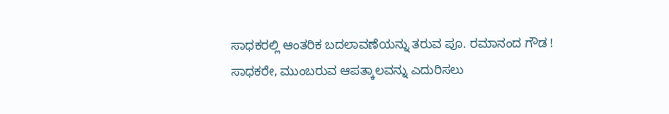ಸಾಧಕರಲ್ಲಿ ಆಂತರಿಕ ಬದಲಾವಣೆಯನ್ನು ತರುವ ಪೂ. ರಮಾನಂದ ಗೌಡ !
ಸಾಧಕರೇ, ಮುಂಬರುವ ಆಪತ್ಕಾಲವನ್ನು ಎದುರಿಸಲು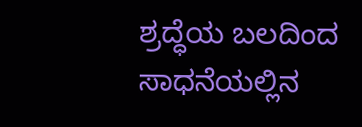ಶ್ರದ್ಧೆಯ ಬಲದಿಂದ ಸಾಧನೆಯಲ್ಲಿನ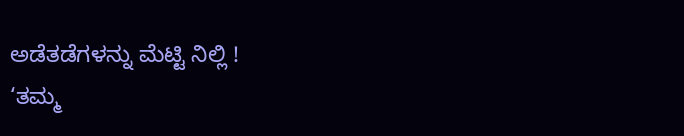ಅಡೆತಡೆಗಳನ್ನು ಮೆಟ್ಟಿ ನಿಲ್ಲಿ !
‘ತಮ್ಮ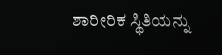ಶಾರೀರಿಕ ಸ್ಥಿತಿಯನ್ನು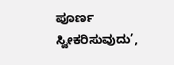ಪೂರ್ಣ ಸ್ವೀಕರಿಸುವುದು’,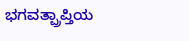ಭಗವತ್ಪ್ರಾಪ್ತಿಯ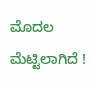ಮೊದಲ ಮೆಟ್ಟಿಲಾಗಿದೆ !